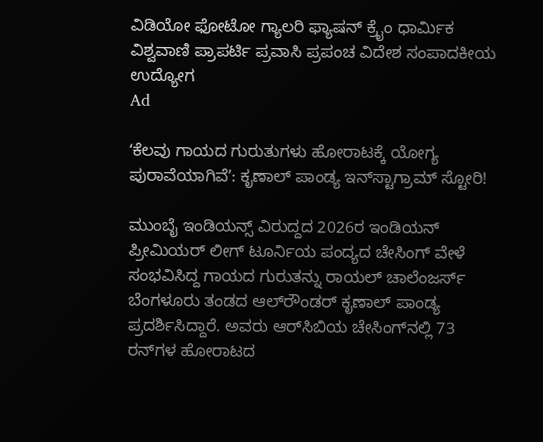ವಿಡಿಯೋ ಫೋಟೋ ಗ್ಯಾಲರಿ ಫ್ಯಾಷನ್ ಕ್ರೈಂ ಧಾರ್ಮಿಕ ವಿಶ್ವವಾಣಿ ಪ್ರಾಪರ್ಟಿ ಪ್ರವಾಸಿ ಪ್ರಪಂಚ ವಿದೇಶ ಸಂಪಾದಕೀಯ ಉದ್ಯೋಗ
Ad

ʻಕೆಲವು ಗಾಯದ ಗುರುತುಗಳು ಹೋರಾಟಕ್ಕೆ ಯೋಗ್ಯ ಪುರಾವೆಯಾಗಿವೆʼ: ಕೃಣಾಲ್‌ ಪಾಂಡ್ಯ ಇನ್‌ಸ್ಟಾಗ್ರಾಮ್‌ ಸ್ಟೋರಿ!

ಮುಂಬೈ ಇಂಡಿಯನ್ಸ್‌ ವಿರುದ್ದದ 2026ರ ಇಂಡಿಯನ್‌ ಪ್ರೀಮಿಯರ್‌ ಲೀಗ್‌ ಟೂರ್ನಿಯ ಪಂದ್ಯದ ಚೇಸಿಂಗ್‌ ವೇಳೆ ಸಂಭವಿಸಿದ್ದ ಗಾಯದ ಗುರುತನ್ನು ರಾಯಲ್‌ ಚಾಲೆಂಜರ್ಸ್‌ ಬೆಂಗಳೂರು ತಂಡದ ಆಲ್‌ರೌಂಡರ್‌ ಕೃಣಾಲ್‌ ಪಾಂಡ್ಯ ಪ್ರದರ್ಶಿಸಿದ್ದಾರೆ. ಅವರು ಆರ್‌ಸಿಬಿಯ ಚೇಸಿಂಗ್‌ನಲ್ಲಿ 73 ರನ್‌ಗಳ ಹೋರಾಟದ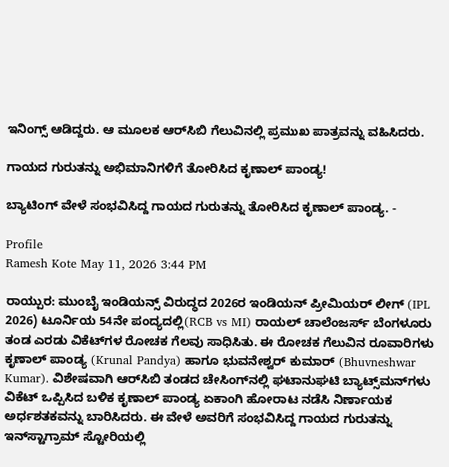ಇನಿಂಗ್ಸ್‌ ಆಡಿದ್ದರು. ಆ ಮೂಲಕ ಆರ್‌ಸಿಬಿ ಗೆಲುವಿನಲ್ಲಿ ಪ್ರಮುಖ ಪಾತ್ರವನ್ನು ವಹಿಸಿದರು.

ಗಾಯದ ಗುರುತನ್ನು ಅಭಿಮಾನಿಗಳಿಗೆ ತೋರಿಸಿದ ಕೃಣಾಲ್‌ ಪಾಂಡ್ಯ!

ಬ್ಯಾಟಿಂಗ್‌ ವೇಳೆ ಸಂಭವಿಸಿದ್ದ ಗಾಯದ ಗುರುತನ್ನು ತೋರಿಸಿದ ಕೃಣಾಲ್‌ ಪಾಂಡ್ಯ. -

Profile
Ramesh Kote May 11, 2026 3:44 PM

ರಾಯ್ಪುರ: ಮುಂಬೈ ಇಂಡಿಯನ್ಸ್‌ ವಿರುದ್ಧದ 2026ರ ಇಂಡಿಯನ್‌ ಪ್ರೀಮಿಯರ್‌ ಲೀಗ್‌ (IPL 2026) ಟೂರ್ನಿಯ 54ನೇ ಪಂದ್ಯದಲ್ಲಿ(RCB vs MI) ರಾಯಲ್‌ ಚಾಲೆಂಜರ್ಸ್‌ ಬೆಂಗಳೂರು ತಂಡ ಎರಡು ವಿಕೆಟ್‌ಗಳ ರೋಚಕ ಗೆಲವು ಸಾಧಿಸಿತು. ಈ ರೋಚಕ ಗೆಲುವಿನ ರೂವಾರಿಗಳು ಕೃಣಾಲ್‌ ಪಾಂಡ್ಯ (Krunal Pandya) ಹಾಗೂ ಭುವನೇಶ್ವರ್‌ ಕುಮಾರ್‌ (Bhuvneshwar Kumar). ವಿಶೇಷವಾಗಿ ಆರ್‌ಸಿಬಿ ತಂಡದ ಚೇಸಿಂಗ್‌ನಲ್ಲಿ ಘಟಾನುಘಟಿ ಬ್ಯಾಟ್ಸ್‌ಮನ್‌ಗಳು ವಿಕೆಟ್‌ ಒಪ್ಪಿಸಿದ ಬಳಿಕ ಕೃಣಾಲ್‌ ಪಾಂಡ್ಯ ಏಕಾಂಗಿ ಹೋರಾಟ ನಡೆಸಿ ನಿರ್ಣಾಯಕ ಅರ್ಧಶತಕವನ್ನು ಬಾರಿಸಿದರು. ಈ ವೇಳೆ ಅವರಿಗೆ ಸಂಭವಿಸಿದ್ದ ಗಾಯದ ಗುರುತನ್ನು ಇನ್‌ಸ್ಟಾಗ್ರಾಮ್‌ ಸ್ಟೋರಿಯಲ್ಲಿ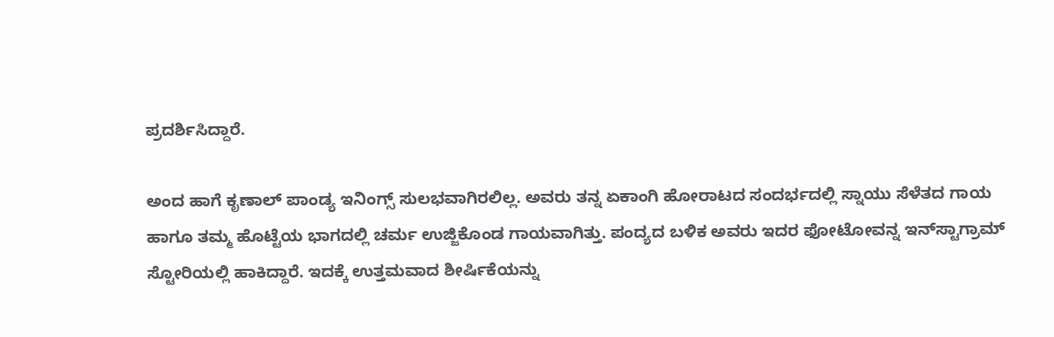ಪ್ರದರ್ಶಿಸಿದ್ದಾರೆ.

ಅಂದ ಹಾಗೆ ಕೃಣಾಲ್‌ ಪಾಂಡ್ಯ ಇನಿಂಗ್ಸ್‌ ಸುಲಭವಾಗಿರಲಿಲ್ಲ. ಅವರು ತನ್ನ ಏಕಾಂಗಿ ಹೋರಾಟದ ಸಂದರ್ಭದಲ್ಲಿ ಸ್ನಾಯು ಸೆಳೆತದ ಗಾಯ ಹಾಗೂ ತಮ್ಮ ಹೊಟ್ಟೆಯ ಭಾಗದಲ್ಲಿ ಚರ್ಮ ಉಜ್ಜಿಕೊಂಡ ಗಾಯವಾಗಿತ್ತು. ಪಂದ್ಯದ ಬಳಿಕ ಅವರು ಇದರ ಫೋಟೋವನ್ನ ಇನ್‌ಸ್ಟಾಗ್ರಾಮ್‌ ಸ್ಟೋರಿಯಲ್ಲಿ ಹಾಕಿದ್ದಾರೆ. ಇದಕ್ಕೆ ಉತ್ತಮವಾದ ಶೀರ್ಷಿಕೆಯನ್ನು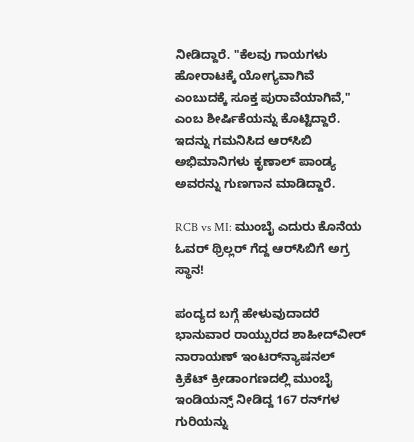ನೀಡಿದ್ದಾರೆ. "ಕೆಲವು ಗಾಯಗಳು ಹೋರಾಟಕ್ಕೆ ಯೋಗ್ಯವಾಗಿವೆ ಎಂಬುದಕ್ಕೆ ಸೂಕ್ತ ಪುರಾವೆಯಾಗಿವೆ," ಎಂಬ ಶೀರ್ಷಿಕೆಯನ್ನು ಕೊಟ್ಟಿದ್ದಾರೆ. ಇದನ್ನು ಗಮನಿಸಿದ ಆರ್‌ಸಿಬಿ ಅಭಿಮಾನಿಗಳು ಕೃಣಾಲ್‌ ಪಾಂಡ್ಯ ಅವರನ್ನು ಗುಣಗಾನ ಮಾಡಿದ್ದಾರೆ.

RCB vs MI: ಮುಂಬೈ ಎದುರು ಕೊನೆಯ ಓವರ್‌ ಥ್ರಿಲ್ಲರ್‌ ಗೆದ್ದ ಆರ್‌ಸಿಬಿಗೆ ಅಗ್ರ ಸ್ಥಾನ!

ಪಂದ್ಯದ ಬಗ್ಗೆ ಹೇಳುವುದಾದರೆ ಭಾನುವಾರ ರಾಯ್ಪುರದ ಶಾಹೀದ್‌ವೀರ್‌ ನಾರಾಯಣ್‌ ಇಂಟರ್‌ನ್ಯಾಷನಲ್‌ ಕ್ರಿಕೆಟ್‌ ಕ್ರೀಡಾಂಗಣದಲ್ಲಿ ಮುಂಬೈ ಇಂಡಿಯನ್ಸ್‌ ನೀಡಿದ್ದ 167 ರನ್‌ಗಳ ಗುರಿಯನ್ನು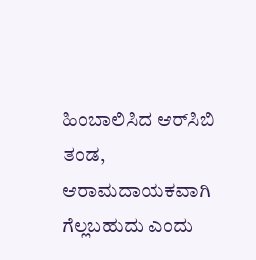ಹಿಂಬಾಲಿಸಿದ ಆರ್‌ಸಿಬಿ ತಂಡ, ಆರಾಮದಾಯಕವಾಗಿ ಗೆಲ್ಲಬಹುದು ಎಂದು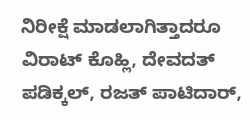ನಿರೀಕ್ಷೆ ಮಾಡಲಾಗಿತ್ತಾದರೂ ವಿರಾಟ್‌ ಕೊಹ್ಲಿ, ದೇವದತ್‌ ಪಡಿಕ್ಕಲ್‌, ರಜತ್‌ ಪಾಟಿದಾರ್‌,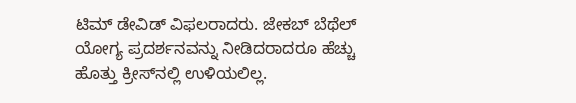ಟಿಮ್‌ ಡೇವಿಡ್‌ ವಿಫಲರಾದರು. ಜೇಕಬ್‌ ಬೆಥೆಲ್‌ ಯೋಗ್ಯ ಪ್ರದರ್ಶನವನ್ನು ನೀಡಿದರಾದರೂ ಹೆಚ್ಚು ಹೊತ್ತು ಕ್ರೀಸ್‌ನಲ್ಲಿ ಉಳಿಯಲಿಲ್ಲ.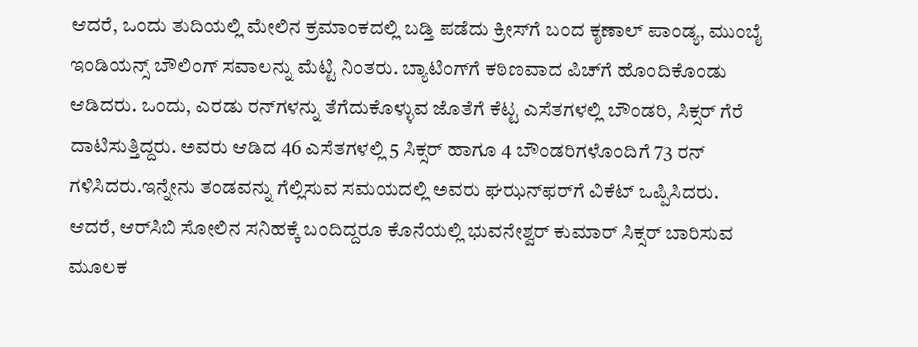ಆದರೆ, ಒಂದು ತುದಿಯಲ್ಲಿ ಮೇಲಿನ ಕ್ರಮಾಂಕದಲ್ಲಿ ಬಡ್ತಿ ಪಡೆದು ಕ್ರೀಸ್‌ಗೆ ಬಂದ ಕೃಣಾಲ್‌ ಪಾಂಡ್ಯ, ಮುಂಬೈ ಇಂಡಿಯನ್ಸ್‌ ಬೌಲಿಂಗ್‌ ಸವಾಲನ್ನು ಮೆಟ್ಟಿ ನಿಂತರು. ಬ್ಯಾಟಿಂಗ್‌ಗೆ ಕಠಿಣವಾದ ಪಿಚ್‌ಗೆ ಹೊಂದಿಕೊಂಡು ಆಡಿದರು. ಒಂದು, ಎರಡು ರನ್‌ಗಳನ್ನು ತೆಗೆದುಕೊಳ್ಳುವ ಜೊತೆಗೆ ಕೆಟ್ಟ ಎಸೆತಗಳಲ್ಲಿ ಬೌಂಡರಿ, ಸಿಕ್ಸರ್‌ ಗೆರೆ ದಾಟಿಸುತ್ತಿದ್ದರು. ಅವರು ಆಡಿದ 46 ಎಸೆತಗಳಲ್ಲಿ 5 ಸಿಕ್ಸರ್‌ ಹಾಗೂ 4 ಬೌಂಡರಿಗಳೊಂದಿಗೆ 73 ರನ್‌ ಗಳಿಸಿದರು.ಇನ್ನೇನು ತಂಡವನ್ನು ಗೆಲ್ಲಿಸುವ ಸಮಯದಲ್ಲಿ ಅವರು ಘಝನ್‌ಫರ್‌ಗೆ ವಿಕೆಟ್‌ ಒಪ್ಪಿಸಿದರು. ಆದರೆ, ಆರ್‌ಸಿಬಿ ಸೋಲಿನ ಸನಿಹಕ್ಕೆ ಬಂದಿದ್ದರೂ ಕೊನೆಯಲ್ಲಿ ಭುವನೇಶ್ವರ್‌ ಕುಮಾರ್‌ ಸಿಕ್ಸರ್‌ ಬಾರಿಸುವ ಮೂಲಕ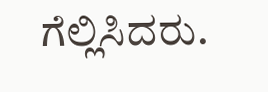ಗೆಲ್ಲಿಸಿದರು.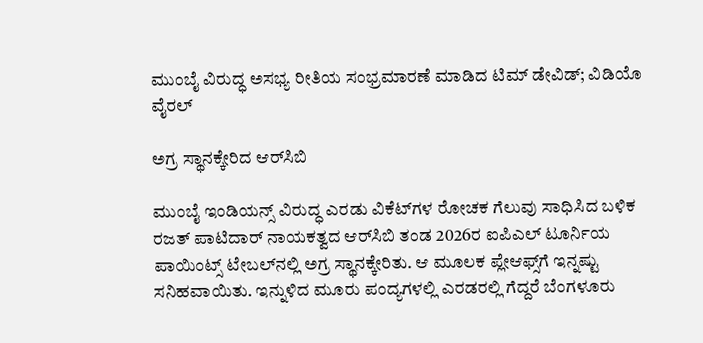ಮುಂಬೈ ವಿರುದ್ಧ ಅಸಭ್ಯ ರೀತಿಯ ಸಂಭ್ರಮಾರಣೆ ಮಾಡಿದ ಟಿಮ್‌ ಡೇವಿಡ್‌; ವಿಡಿಯೊ ವೈರಲ್

ಅಗ್ರ ಸ್ಥಾನಕ್ಕೇರಿದ ಆರ್‌ಸಿಬಿ

ಮುಂಬೈ ಇಂಡಿಯನ್ಸ್‌ ವಿರುದ್ಧ ಎರಡು ವಿಕೆಟ್‌ಗಳ ರೋಚಕ ಗೆಲುವು ಸಾಧಿಸಿದ ಬಳಿಕ ರಜತ್‌ ಪಾಟಿದಾರ್‌ ನಾಯಕತ್ವದ ಆರ್‌ಸಿಬಿ ತಂಡ 2026ರ ಐಪಿಎಲ್‌ ಟೂರ್ನಿಯ ಪಾಯಿಂಟ್ಸ್‌ ಟೇಬಲ್‌ನಲ್ಲಿ ಅಗ್ರ ಸ್ಥಾನಕ್ಕೇರಿತು. ಆ ಮೂಲಕ ಪ್ಲೇಆಫ್ಸ್‌ಗೆ ಇನ್ನಷ್ಟು ಸನಿಹವಾಯಿತು. ಇನ್ನುಳಿದ ಮೂರು ಪಂದ್ಯಗಳಲ್ಲಿ ಎರಡರಲ್ಲಿ ಗೆದ್ದರೆ ಬೆಂಗಳೂರು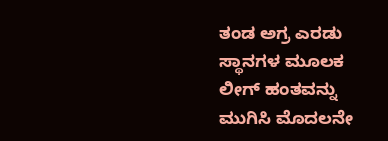ತಂಡ ಅಗ್ರ ಎರಡು ಸ್ಥಾನಗಳ ಮೂಲಕ ಲೀಗ್‌ ಹಂತವನ್ನು ಮುಗಿಸಿ ಮೊದಲನೇ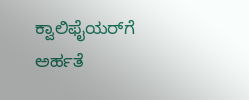ಕ್ವಾಲಿಫೈಯರ್‌ಗೆ ಅರ್ಹತೆ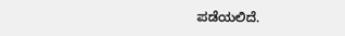ಪಡೆಯಲಿದೆ.